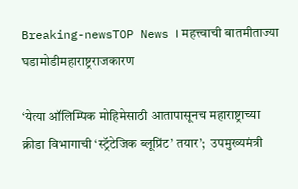Breaking-newsTOP News । महत्त्वाची बातमीताज्या घडामोडीमहाराष्ट्रराजकारण

‘येत्या ऑलिम्पिक मोहिमेसाठी आतापासूनच महाराष्ट्राच्या क्रीडा विभागाची ‘स्ट्रॅटेजिक ब्लूप्रिंट’ तयार’;  उपमुख्यमंत्री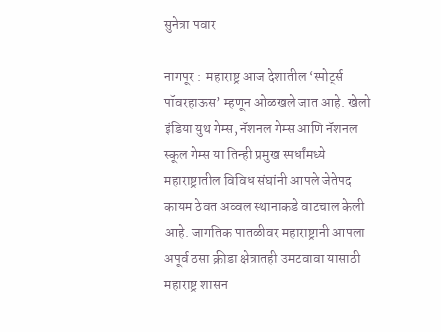सुनेत्रा पवार

नागपूर :  महाराष्ट्र आज देशातील ‘स्पोर्ट्स पॉवरहाऊस’ म्हणून ओळखले जात आहे. खेलो इंडिया युथ गेम्स, नॅशनल गेम्स आणि नॅशनल स्कूल गेम्स या तिन्ही प्रमुख स्पर्धांमध्ये महाराष्ट्रातील विविध संघांनी आपले जेतेपद कायम ठेवत अव्वल स्थानाकडे वाटचाल केली आहे. जागतिक पातळीवर महाराष्ट्रानी आपला अपूर्व ठसा क्रीडा क्षेत्रातही उमटवावा यासाठी महाराष्ट्र शासन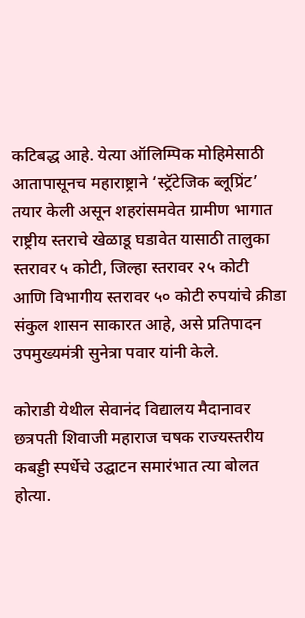कटिबद्ध आहे. येत्या ऑलिम्पिक मोहिमेसाठी आतापासूनच महाराष्ट्राने ‘स्ट्रॅटेजिक ब्लूप्रिंट’ तयार केली असून शहरांसमवेत ग्रामीण भागात राष्ट्रीय स्तराचे खेळाडू घडावेत यासाठी तालुका स्तरावर ५ कोटी, जिल्हा स्तरावर २५ कोटी आणि विभागीय स्तरावर ५० कोटी रुपयांचे क्रीडा संकुल शासन साकारत आहे, असे प्रतिपादन उपमुख्यमंत्री सुनेत्रा पवार यांनी केले.

कोराडी येथील सेवानंद विद्यालय मैदानावर छत्रपती शिवाजी महाराज चषक राज्यस्तरीय कबड्डी स्पर्धेचे उद्घाटन समारंभात त्या बोलत होत्या.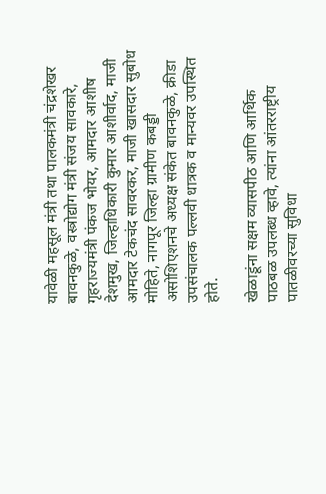यावेळी महसूल मंत्री तथा पालकमंत्री चंद्रशेखर बावनकुळे, वस्त्रोद्योग मंत्री संजय सावकारे, गृहराज्यमंत्री पंकज भोयर, आमदार आशीष देशमुख, जिल्हाधिकारी कुमार आशीर्वाद, माजी आमदार टेकचंद सावरकर, माजी खासदार सुबोध मोहिते, नागपूर जिल्हा ग्रामीण कबड्डी असोशिएशनचे अध्यक्ष संकेत बावनकुळे, क्रीडा उपसंचालक पल्लवी धात्रक व मान्यवर उपस्थित होते.

खेळाडूंना सक्षम व्यासपीठ आणि आर्थिक पाठबळ उपलब्ध व्हावे, त्यांना आंतरराष्ट्रीय पातळीवरच्या सुविधा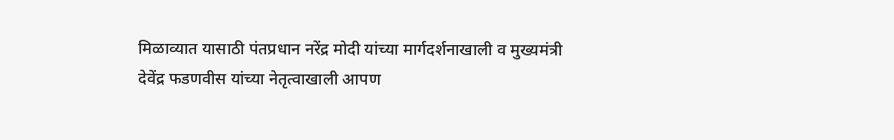मिळाव्यात यासाठी पंतप्रधान नरेंद्र मोदी यांच्या मार्गदर्शनाखाली व मुख्यमंत्री देवेंद्र फडणवीस यांच्या नेतृत्वाखाली आपण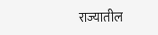राज्यातील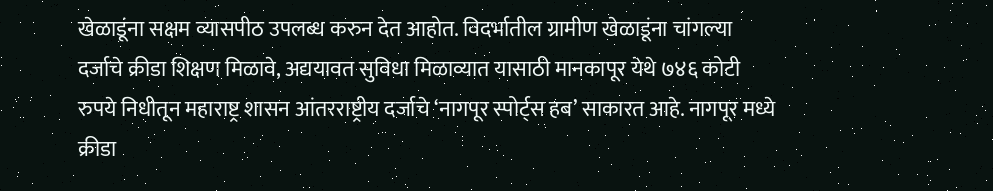खेळाडूंना सक्षम व्यासपीठ उपलब्ध करुन देत आहोत. विदर्भातील ग्रामीण खेळाडूंना चांगल्‍या दर्जाचे क्रीडा शिक्षण मिळावे, अद्ययावत सुविधा मिळाव्यात यासाठी मानकापूर येथे ७४६ कोटी रुपये निधीतून महाराष्ट्र शासन आंतरराष्ट्रीय दर्जाचे ‘नागपूर स्पोर्ट्स हब’ साकारत आहे. नागपूर मध्ये क्रीडा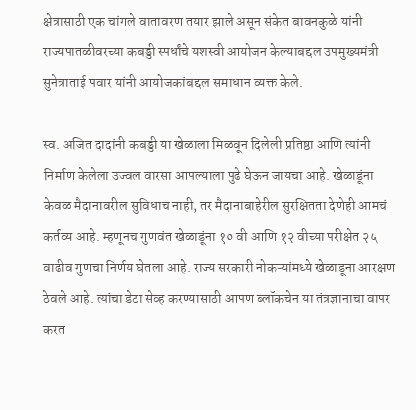क्षेत्रासाठी एक चांगले वातावरण तयार झाले असून संकेत बावनकुळे यांनी राज्यपातळीवरच्या कबड्डी स्पर्धांचे यशस्वी आयोजन केल्याबद्दल उपमुख्यमंत्री सुनेत्राताई पवार यांनी आयोजकांबद्दल समाधान व्यक्त केले.

स्व. अजित दादांनी कबड्डी या खेळाला मिळवून दिलेली प्रतिष्ठा आणि त्यांनी निर्माण केलेला उज्वल वारसा आपल्याला पुढे घेऊन जायचा आहे. खेळाडूंना केवळ मैदानावरील सुविधाच नाही, तर मैदानाबाहेरील सुरक्षितता देणेही आमचं कर्तव्य आहे. म्हणूनच गुणवंत खेळाडूंना १० वी आणि १२ वीच्या परीक्षेत २५ वाढीव गुणचा निर्णय घेतला आहे. राज्य सरकारी नोकऱ्यांमध्ये खेळाडूना आरक्षण ठेवले आहे. त्यांचा डेटा सेव्ह करण्यासाठी आपण ब्लॉकचेन या तंत्रज्ञानाचा वापर करत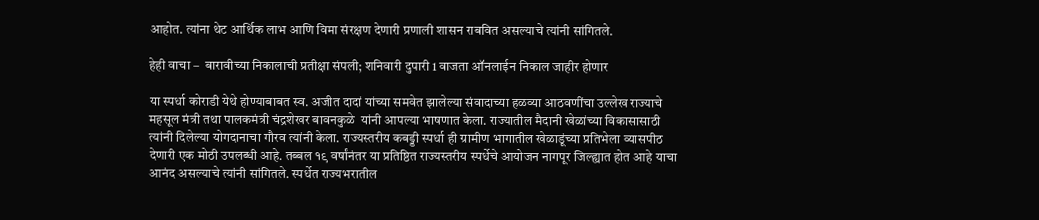आहोत. त्यांना थेट आर्थिक लाभ आणि विमा संरक्षण देणारी प्रणाली शासन राबवित असल्याचे त्यांनी सांगितले.

हेही वाचा –  बारावीच्या निकालाची प्रतीक्षा संपली; शनिवारी दुपारी 1 वाजता ऑनलाईन निकाल जाहीर होणार

या स्पर्धा कोराडी येथे होण्याबाबत स्व. अजीत दादां यांच्या समवेत झालेल्या संवादाच्या हळव्या आठवणींचा उल्लेख राज्याचे महसूल मंत्री तथा पालकमंत्री चंद्रशेखर बावनकुळे  यांनी आपल्या भाषणात केला. राज्यातील मैदानी खेळांच्या विकासासाठी त्यांनी दिलेल्या योगदानाचा गौरव त्यांनी केला. राज्यस्तरीय कबड्डी स्पर्धा ही ग्रामीण भागातील खेळाडूंच्या प्रतिभेला व्यासपीठ देणारी एक मोठी उपलब्धी आहे. तब्बल १९ वर्षांनंतर या प्रतिष्ठित राज्यस्तरीय स्पर्धेचे आयोजन नागपूर जिल्ह्यात होत आहे याचा आनंद असल्याचे त्यांनी सांगितले. स्पर्धेत राज्यभरातील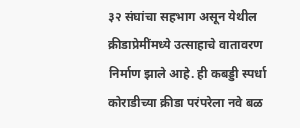३२ संघांचा सहभाग असून येथील क्रीडाप्रेमींमध्ये उत्साहाचे वातावरण निर्माण झाले आहे. ही कबड्डी स्पर्धा कोराडीच्या क्रीडा परंपरेला नवे बळ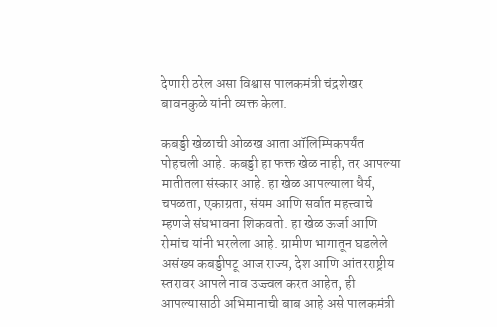देणारी ठरेल असा विश्वास पालकमंत्री चंद्रशेखर बावनकुळे यांनी व्यक्त केला.

कबड्डी खेळाची ओळख आता ऑलिम्पिकपर्यंत पोहचली आहे. कबड्डी हा फक्त खेळ नाही, तर आपल्या मातीतला संस्कार आहे. हा खेळ आपल्याला धैर्य, चपळता, एकाग्रता, संयम आणि सर्वात महत्त्वाचे म्हणजे संघभावना शिकवतो. हा खेळ ऊर्जा आणि रोमांच यांनी भरलेला आहे. ग्रामीण भागातून घडलेले असंख्य कबड्डीपटू आज राज्य, देश आणि आंतरराष्ट्रीय स्तरावर आपले नाव उज्ज्वल करत आहेत, ही आपल्यासाठी अभिमानाची बाब आहे असे पालकमंत्री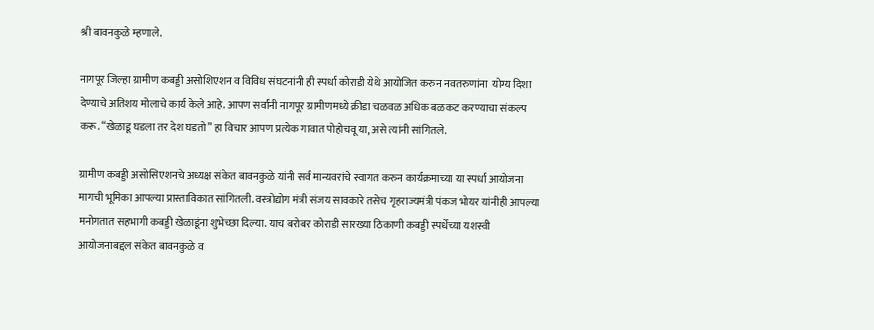श्री बावनकुळे म्हणाले.

नागपूर जिल्हा ग्रामीण कबड्डी असोशिएशन व विविध संघटनांनी ही स्पर्धा कोराडी येथे आयोजित करुन नवतरुणांना  योग्य दिशा देण्याचे अतिशय मोलाचे कार्य केले आहे. आपण सर्वांनी नागपूर ग्रामीणमध्ये क्रीडा चळवळ अधिक बळकट करण्याचा संकल्प करू. “खेळाडू घडला तर देश घडतो” हा विचार आपण प्रत्येक गावात पोहोचवू या, असे त्यांनी सांगितले.

ग्रामीण कबड्डी असोसिएशनचे अध्यक्ष संकेत बावनकुळे यांनी सर्व मान्यवरांचे स्वागत करुन कार्यक्रमाच्या या स्पर्धा आयोजना मागची भूमिका आपल्या प्रास्ताविकात सांगितली. वस्त्रोद्योग मंत्री संजय सावकारे तसेच गृहराज्यमंत्री पंकज भोयर यांनीही आपल्या मनोगतात सहभागी कबड्डी खेळाडूंना शुभेच्छा दिल्या. याच बरोबर कोराडी सारख्या ठिकाणी कबड्डी स्पर्धेच्या यशस्वी आयोजनाबद्दल संकेत बावनकुळे व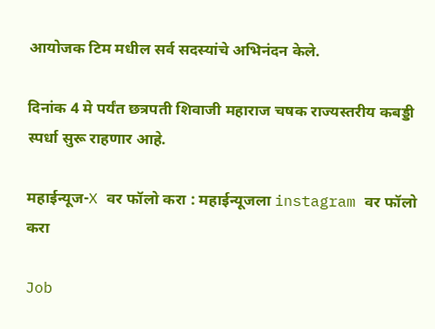आयोजक टिम मधील सर्व सदस्यांचे अभिनंदन केले.

दिनांक 4 मे पर्यंत छत्रपती शिवाजी महाराज चषक राज्यस्तरीय कबड्डी स्पर्धा सुरू राहणार आहे.

महाईन्यूज-X वर फॉलो करा : महाईन्यूजला instagram वर फॉलो करा

Job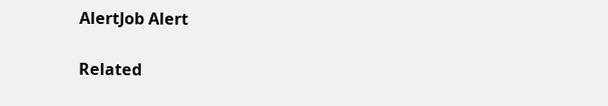AlertJob Alert

Related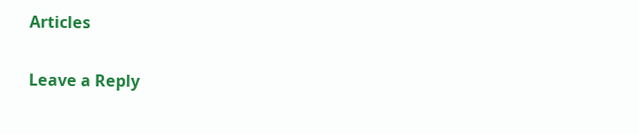Articles

Leave a Reply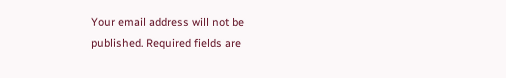Your email address will not be published. Required fields are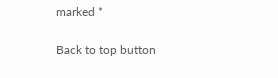marked *

Back to top button